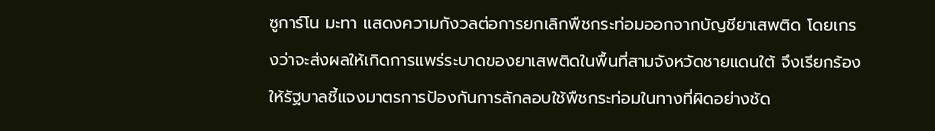ซูการ์โน มะทา แสดงความกังวลต่อการยกเลิกพืชกระท่อมออกจากบัญชียาเสพติด โดยเกรงว่าจะส่งผลให้เกิดการแพร่ระบาดของยาเสพติดในพื้นที่สามจังหวัดชายแดนใต้ จึงเรียกร้องให้รัฐบาลชี้แจงมาตรการป้องกันการลักลอบใช้พืชกระท่อมในทางที่ผิดอย่างชัด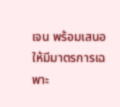เจน พร้อมเสนอให้มีมาตรการเฉพาะ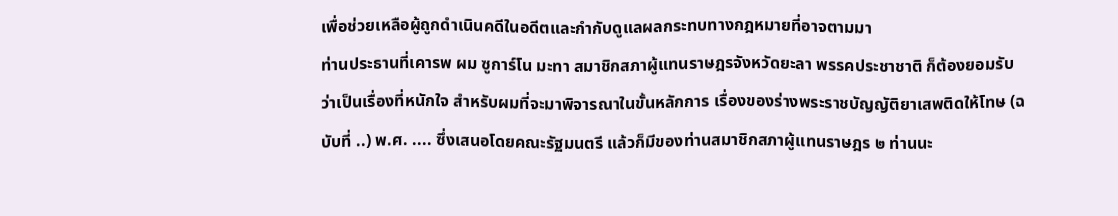เพื่อช่วยเหลือผู้ถูกดำเนินคดีในอดีตและกำกับดูแลผลกระทบทางกฎหมายที่อาจตามมา
ท่านประธานที่เคารพ ผม ซูการ์โน มะทา สมาชิกสภาผู้แทนราษฎรจังหวัดยะลา พรรคประชาชาติ ก็ต้องยอมรับว่าเป็นเรื่องที่หนักใจ สำหรับผมที่จะมาพิจารณาในขั้นหลักการ เรื่องของร่างพระราชบัญญัติยาเสพติดให้โทษ (ฉบับที่ ..) พ.ศ. .... ซึ่งเสนอโดยคณะรัฐมนตรี แล้วก็มีของท่านสมาชิกสภาผู้แทนราษฎร ๒ ท่านนะ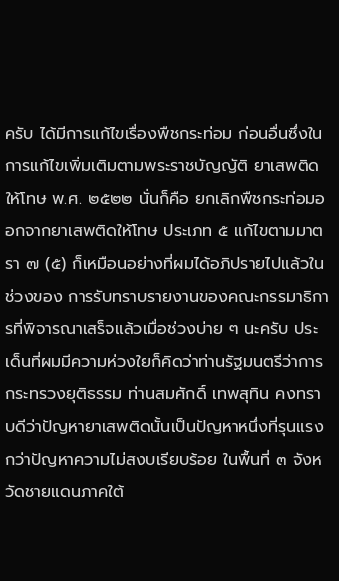ครับ ได้มีการแก้ไขเรื่องพืชกระท่อม ก่อนอื่นซึ่งในการแก้ไขเพิ่มเติมตามพระราชบัญญัติ ยาเสพติดให้โทษ พ.ศ. ๒๕๒๒ นั่นก็คือ ยกเลิกพืชกระท่อมออกจากยาเสพติดให้โทษ ประเภท ๕ แก้ไขตามมาตรา ๗ (๕) ก็เหมือนอย่างที่ผมได้อภิปรายไปแล้วในช่วงของ การรับทราบรายงานของคณะกรรมาธิการที่พิจารณาเสร็จแล้วเมื่อช่วงบ่าย ๆ นะครับ ประเด็นที่ผมมีความห่วงใยก็คิดว่าท่านรัฐมนตรีว่าการกระทรวงยุติธรรม ท่านสมศักดิ์ เทพสุทิน คงทราบดีว่าปัญหายาเสพติดนั้นเป็นปัญหาหนึ่งที่รุนแรงกว่าปัญหาความไม่สงบเรียบร้อย ในพื้นที่ ๓ จังหวัดชายแดนภาคใต้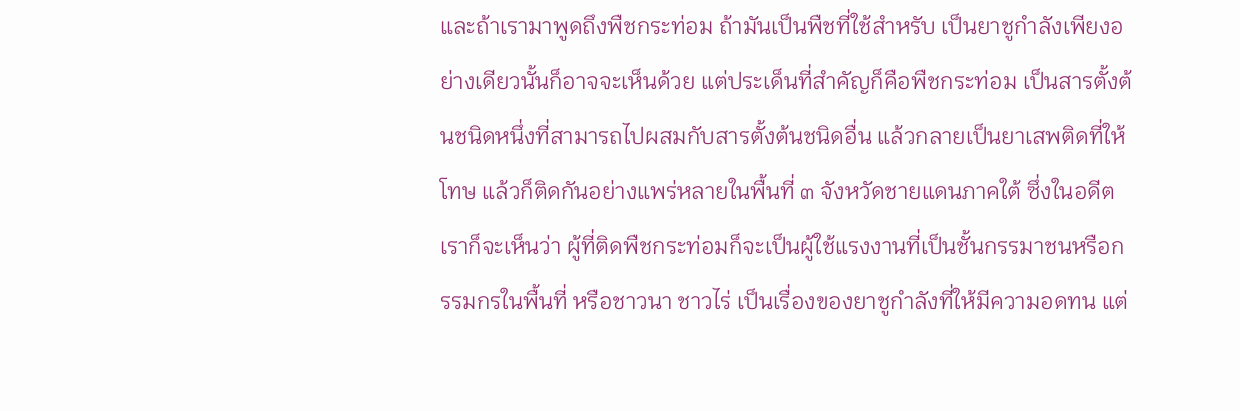และถ้าเรามาพูดถึงพืชกระท่อม ถ้ามันเป็นพืชที่ใช้สำหรับ เป็นยาชูกำลังเพียงอย่างเดียวนั้นก็อาจจะเห็นด้วย แต่ประเด็นที่สำคัญก็คือพืชกระท่อม เป็นสารตั้งต้นชนิดหนึ่งที่สามารถไปผสมกับสารตั้งต้นชนิดอื่น แล้วกลายเป็นยาเสพติดที่ให้โทษ แล้วก็ติดกันอย่างแพร่หลายในพื้นที่ ๓ จังหวัดชายแดนภาคใต้ ซึ่งในอดีตเราก็จะเห็นว่า ผู้ที่ติดพืชกระท่อมก็จะเป็นผู้ใช้แรงงานที่เป็นชั้นกรรมาชนหรือกรรมกรในพื้นที่ หรือชาวนา ชาวไร่ เป็นเรื่องของยาชูกำลังที่ให้มีความอดทน แต่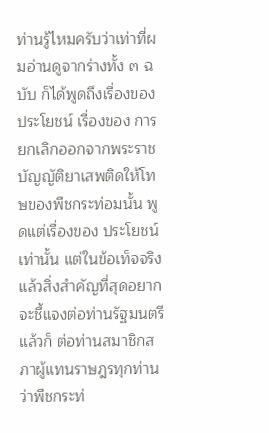ท่านรู้ไหมครับว่าเท่าที่ผมอ่านดูจากร่างทั้ง ๓ ฉบับ ก็ได้พูดถึงเรื่องของประโยชน์ เรื่องของ การยกเลิกออกจากพระราชบัญญัติยาเสพติดให้โทษของพืชกระท่อมนั้น พูดแต่เรื่องของ ประโยชน์เท่านั้น แต่ในข้อเท็จจริงแล้วสิ่งสำคัญที่สุดอยากจะชี้แจงต่อท่านรัฐมนตรี แล้วก็ ต่อท่านสมาชิกสภาผู้แทนราษฎรทุกท่านว่าพืชกระท่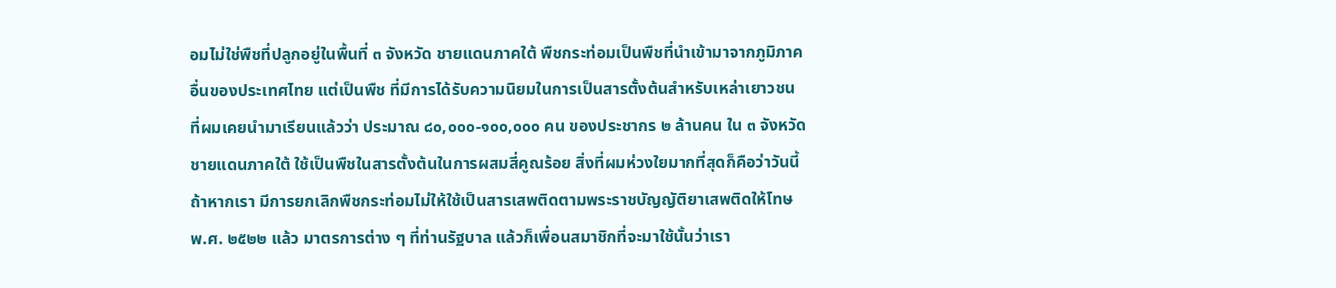อมไม่ใช่พืชที่ปลูกอยู่ในพื้นที่ ๓ จังหวัด ชายแดนภาคใต้ พืชกระท่อมเป็นพืชที่นำเข้ามาจากภูมิภาคอื่นของประเทศไทย แต่เป็นพืช ที่มีการได้รับความนิยมในการเป็นสารตั้งต้นสำหรับเหล่าเยาวชน ที่ผมเคยนำมาเรียนแล้วว่า ประมาณ ๘๐,๐๐๐-๑๐๐,๐๐๐ คน ของประชากร ๒ ล้านคน ใน ๓ จังหวัดชายแดนภาคใต้ ใช้เป็นพืชในสารตั้งต้นในการผสมสี่คูณร้อย สิ่งที่ผมห่วงใยมากที่สุดก็คือว่าวันนี้ถ้าหากเรา มีการยกเลิกพืชกระท่อมไม่ให้ใช้เป็นสารเสพติดตามพระราชบัญญัติยาเสพติดให้โทษ พ.ศ. ๒๕๒๒ แล้ว มาตรการต่าง ๆ ที่ท่านรัฐบาล แล้วก็เพื่อนสมาชิกที่จะมาใช้นั้นว่าเรา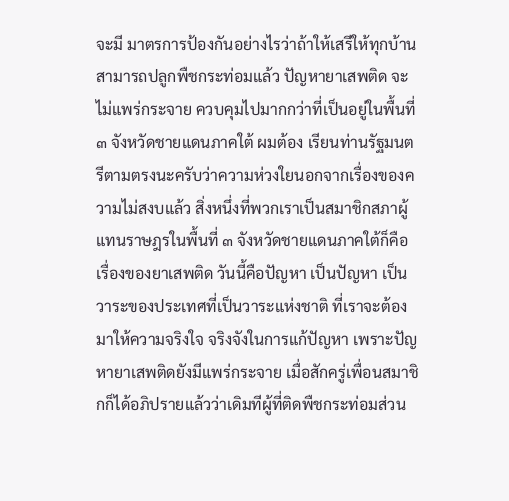จะมี มาตรการป้องกันอย่างไรว่าถ้าให้เสรีให้ทุกบ้านสามารถปลูกพืชกระท่อมแล้ว ปัญหายาเสพติด จะไม่แพร่กระจาย ควบคุมไปมากกว่าที่เป็นอยู่ในพื้นที่ ๓ จังหวัดชายแดนภาคใต้ ผมต้อง เรียนท่านรัฐมนตรีตามตรงนะครับว่าความห่วงใยนอกจากเรื่องของความไม่สงบแล้ว สิ่งหนึ่งที่พวกเราเป็นสมาชิกสภาผู้แทนราษฎรในพื้นที่ ๓ จังหวัดชายแดนภาคใต้ก็คือ เรื่องของยาเสพติด วันนี้คือปัญหา เป็นปัญหา เป็นวาระของประเทศที่เป็นวาระแห่งชาติ ที่เราจะต้องมาให้ความจริงใจ จริงจังในการแก้ปัญหา เพราะปัญหายาเสพติดยังมีแพร่กระจาย เมื่อสักครู่เพื่อนสมาชิกก็ได้อภิปรายแล้วว่าเดิมทีผู้ที่ติดพืชกระท่อมส่วน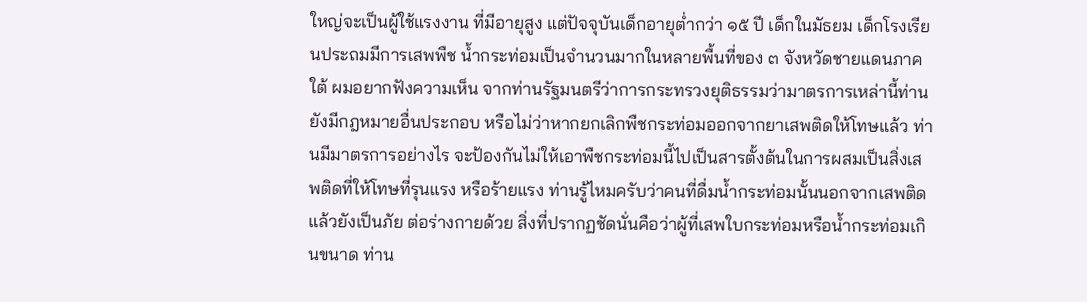ใหญ่จะเป็นผู้ใช้แรงงาน ที่มีอายุสูง แต่ปัจจุบันเด็กอายุต่ำกว่า ๑๕ ปี เด็กในมัธยม เด็กโรงเรียนประถมมีการเสพพืช น้ำกระท่อมเป็นจำนวนมากในหลายพื้นที่ของ ๓ จังหวัดชายแดนภาคใต้ ผมอยากฟังความเห็น จากท่านรัฐมนตรีว่าการกระทรวงยุติธรรมว่ามาตรการเหล่านี้ท่านยังมีกฎหมายอื่นประกอบ หรือไม่ว่าหากยกเลิกพืชกระท่อมออกจากยาเสพติดให้โทษแล้ว ท่านมีมาตรการอย่างไร จะป้องกันไม่ให้เอาพืชกระท่อมนี้ไปเป็นสารตั้งต้นในการผสมเป็นสิ่งเสพติดที่ให้โทษที่รุนแรง หรือร้ายแรง ท่านรู้ไหมครับว่าคนที่ดื่มน้ำกระท่อมนั้นนอกจากเสพติดแล้วยังเป็นภัย ต่อร่างกายด้วย สิ่งที่ปรากฏชัดนั่นคือว่าผู้ที่เสพใบกระท่อมหรือน้ำกระท่อมเกินขนาด ท่าน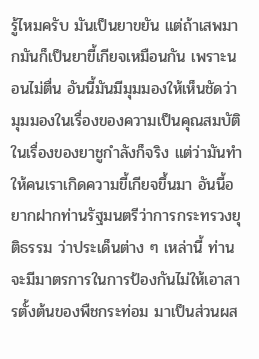รู้ไหมครับ มันเป็นยาขยัน แต่ถ้าเสพมากมันก็เป็นยาขี้เกียจเหมือนกัน เพราะนอนไม่ตื่น อันนี้มันมีมุมมองให้เห็นชัดว่ามุมมองในเรื่องของความเป็นคุณสมบัติในเรื่องของยาชูกำลังก็จริง แต่ว่ามันทำให้คนเราเกิดความขี้เกียจขึ้นมา อันนี้อยากฝากท่านรัฐมนตรีว่าการกระทรวงยุติธรรม ว่าประเด็นต่าง ๆ เหล่านี้ ท่านจะมีมาตรการในการป้องกันไม่ให้เอาสารตั้งต้นของพืชกระท่อม มาเป็นส่วนผส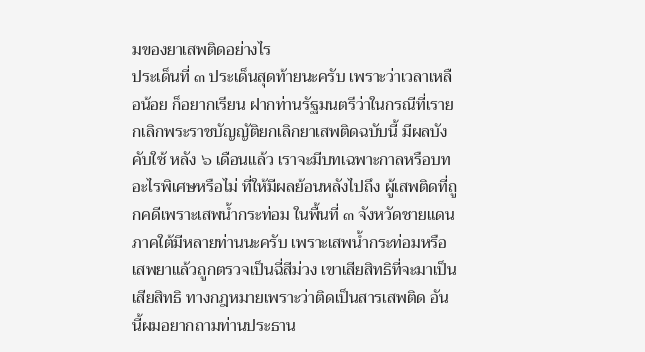มของยาเสพติดอย่างไร
ประเด็นที่ ๓ ประเด็นสุดท้ายนะครับ เพราะว่าเวลาเหลือน้อย ก็อยากเรียน ฝากท่านรัฐมนตรีว่าในกรณีที่เรายกเลิกพระราชบัญญัติยกเลิกยาเสพติดฉบับนี้ มีผลบังคับใช้ หลัง ๖ เดือนแล้ว เราจะมีบทเฉพาะกาลหรือบทอะไรพิเศษหรือไม่ ที่ให้มีผลย้อนหลังไปถึง ผู้เสพติดที่ถูกคดีเพราะเสพน้ำกระท่อม ในพื้นที่ ๓ จังหวัดชายแดนภาคใต้มีหลายท่านนะครับ เพราะเสพน้ำกระท่อมหรือเสพยาแล้วถูกตรวจเป็นฉี่สีม่วง เขาเสียสิทธิที่จะมาเป็น เสียสิทธิ ทางกฎหมายเพราะว่าติดเป็นสารเสพติด อันนี้ผมอยากถามท่านประธาน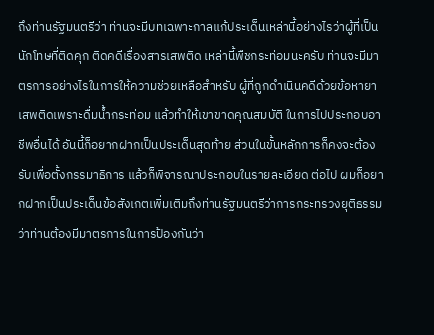ถึงท่านรัฐมนตรีว่า ท่านจะมีบทเฉพาะกาลแก้ประเด็นเหล่านี้อย่างไรว่าผู้ที่เป็นนักโทษที่ติดคุก ติดคดีเรื่องสารเสพติด เหล่านี้พืชกระท่อมนะครับ ท่านจะมีมาตรการอย่างไรในการให้ความช่วยเหลือสำหรับ ผู้ที่ถูกดำเนินคดีด้วยข้อหายาเสพติดเพราะดื่มน้ำกระท่อม แล้วทำให้เขาขาดคุณสมบัติ ในการไปประกอบอาชีพอื่นได้ อันนี้ก็อยากฝากเป็นประเด็นสุดท้าย ส่วนในขั้นหลักการก็คงจะต้องรับเพื่อตั้งกรรมาธิการ แล้วก็พิจารณาประกอบในรายละเอียด ต่อไป ผมก็อยากฝากเป็นประเด็นข้อสังเกตเพิ่มเติมถึงท่านรัฐมนตรีว่าการกระทรวงยุติธรรม ว่าท่านต้องมีมาตรการในการป้องกันว่า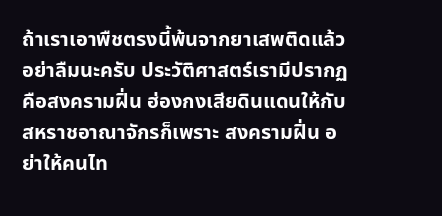ถ้าเราเอาพืชตรงนี้พ้นจากยาเสพติดแล้วอย่าลืมนะครับ ประวัติศาสตร์เรามีปรากฏคือสงครามฝิ่น ฮ่องกงเสียดินแดนให้กับสหราชอาณาจักรก็เพราะ สงครามฝิ่น อย่าให้คนไท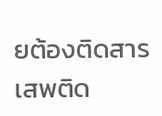ยต้องติดสารเสพติด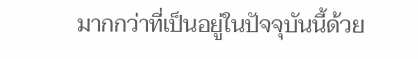มากกว่าที่เป็นอยู่ในปัจจุบันนี้ด้วย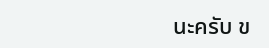นะครับ ข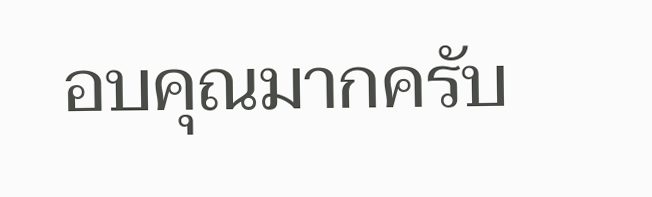อบคุณมากครับ